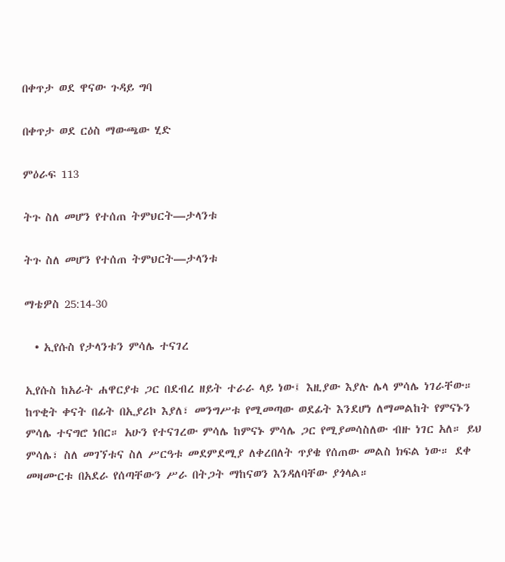በቀጥታ ወደ ዋናው ጉዳይ ግባ

በቀጥታ ወደ ርዕስ ማውጫው ሂድ

ምዕራፍ 113

ትጉ ስለ መሆን የተሰጠ ትምህርት—ታላንቱ

ትጉ ስለ መሆን የተሰጠ ትምህርት—ታላንቱ

ማቴዎስ 25:14-30

  • ኢየሱስ የታላንቱን ምሳሌ ተናገረ

ኢየሱስ ከአራት ሐዋርያቱ ጋር በደብረ ዘይት ተራራ ላይ ነው፤ እዚያው እያሉ ሌላ ምሳሌ ነገራቸው። ከጥቂት ቀናት በፊት በኢያሪኮ እያለ፣ መንግሥቱ የሚመጣው ወደፊት እንደሆነ ለማመልከት የምናኑን ምሳሌ ተናግሮ ነበር። አሁን የተናገረው ምሳሌ ከምናኑ ምሳሌ ጋር የሚያመሳስለው ብዙ ነገር አለ። ይህ ምሳሌ፣ ስለ መገኘቱና ስለ ሥርዓቱ መደምደሚያ ለቀረበለት ጥያቄ የሰጠው መልስ ክፍል ነው። ደቀ መዛሙርቱ በአደራ የሰጣቸውን ሥራ በትጋት ማከናወን እንዳለባቸው ያጎላል።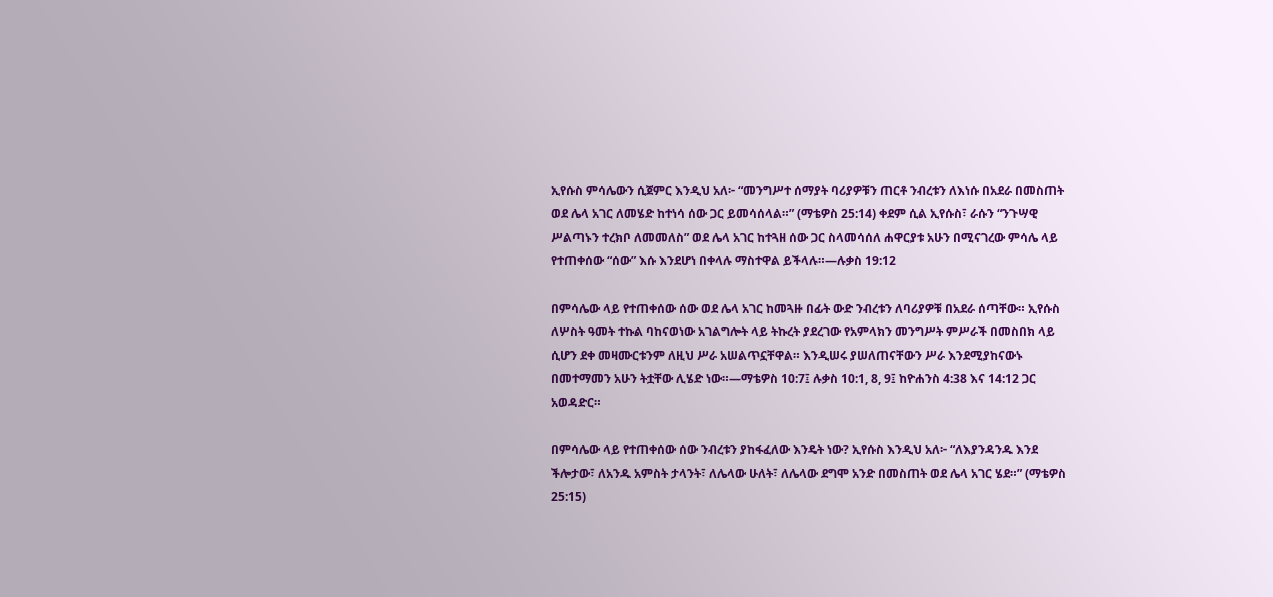ኢየሱስ ምሳሌውን ሲጀምር እንዲህ አለ፦ “መንግሥተ ሰማያት ባሪያዎቹን ጠርቶ ንብረቱን ለእነሱ በአደራ በመስጠት ወደ ሌላ አገር ለመሄድ ከተነሳ ሰው ጋር ይመሳሰላል።” (ማቴዎስ 25:14) ቀደም ሲል ኢየሱስ፣ ራሱን “ንጉሣዊ ሥልጣኑን ተረክቦ ለመመለስ” ወደ ሌላ አገር ከተጓዘ ሰው ጋር ስላመሳሰለ ሐዋርያቱ አሁን በሚናገረው ምሳሌ ላይ የተጠቀሰው “ሰው” እሱ እንደሆነ በቀላሉ ማስተዋል ይችላሉ።—ሉቃስ 19:12

በምሳሌው ላይ የተጠቀሰው ሰው ወደ ሌላ አገር ከመጓዙ በፊት ውድ ንብረቱን ለባሪያዎቹ በአደራ ሰጣቸው። ኢየሱስ ለሦስት ዓመት ተኩል ባከናወነው አገልግሎት ላይ ትኩረት ያደረገው የአምላክን መንግሥት ምሥራች በመስበክ ላይ ሲሆን ደቀ መዛሙርቱንም ለዚህ ሥራ አሠልጥኗቸዋል። እንዲሠሩ ያሠለጠናቸውን ሥራ እንደሚያከናውኑ በመተማመን አሁን ትቷቸው ሊሄድ ነው።—ማቴዎስ 10:7፤ ሉቃስ 10:1, 8, 9፤ ከዮሐንስ 4:38 እና 14:12 ጋር አወዳድር።

በምሳሌው ላይ የተጠቀሰው ሰው ንብረቱን ያከፋፈለው እንዴት ነው? ኢየሱስ እንዲህ አለ፦ “ለእያንዳንዱ እንደ ችሎታው፣ ለአንዱ አምስት ታላንት፣ ለሌላው ሁለት፣ ለሌላው ደግሞ አንድ በመስጠት ወደ ሌላ አገር ሄደ።” (ማቴዎስ 25:15)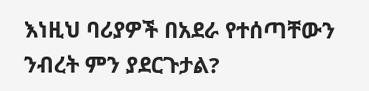እነዚህ ባሪያዎች በአደራ የተሰጣቸውን ንብረት ምን ያደርጉታል?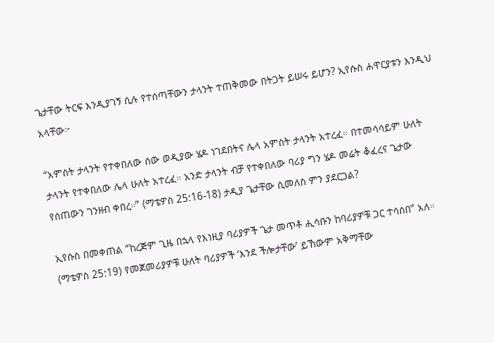ጌታቸው ትርፍ እንዲያገኝ ሲሉ የተሰጣቸውን ታላንት ተጠቅመው በትጋት ይሠሩ ይሆን? ኢየሱስ ሐዋርያቱን እንዲህ አላቸው፦

“አምስት ታላንት የተቀበለው ሰው ወዲያው ሄዶ ነገደበትና ሌላ አምስት ታላንት አተረፈ። በተመሳሳይም ሁለት ታላንት የተቀበለው ሌላ ሁለት አተረፈ። አንድ ታላንት ብቻ የተቀበለው ባሪያ ግን ሄዶ መሬት ቆፈረና ጌታው የሰጠውን ገንዘብ ቀበረ።” (ማቴዎስ 25:16-18) ታዲያ ጌታቸው ሲመለስ ምን ያደርጋል?

ኢየሱስ በመቀጠል “ከረጅም ጊዜ በኋላ የእነዚያ ባሪያዎች ጌታ መጥቶ ሒሳቡን ከባሪያዎቹ ጋር ተሳሰበ” አለ። (ማቴዎስ 25:19) የመጀመሪያዎቹ ሁለት ባሪያዎች ‘እንደ ችሎታቸው’ ይኸውም አቅማቸው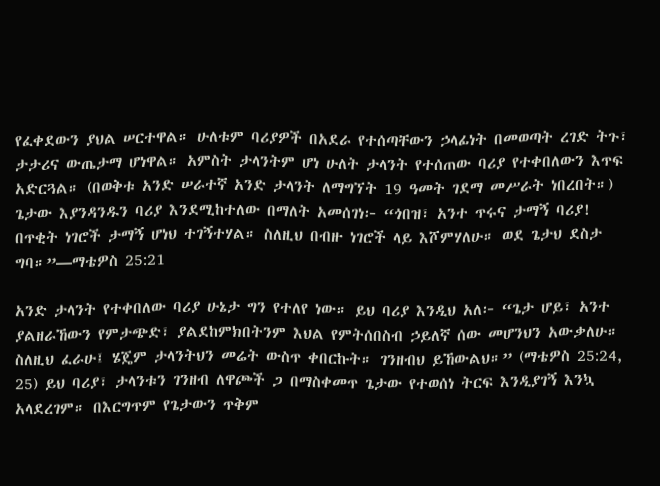የፈቀደውን ያህል ሠርተዋል። ሁለቱም ባሪያዎች በአደራ የተሰጣቸውን ኃላፊነት በመወጣት ረገድ ትጉ፣ ታታሪና ውጤታማ ሆነዋል። አምስት ታላንትም ሆነ ሁለት ታላንት የተሰጠው ባሪያ የተቀበለውን እጥፍ አድርጓል። (በወቅቱ አንድ ሠራተኛ አንድ ታላንት ለማግኘት 19 ዓመት ገደማ መሥራት ነበረበት።) ጌታው እያንዳንዱን ባሪያ እንደሚከተለው በማለት አመሰገነ፦ “ጎበዝ፣ አንተ ጥሩና ታማኝ ባሪያ! በጥቂት ነገሮች ታማኝ ሆነህ ተገኝተሃል። ስለዚህ በብዙ ነገሮች ላይ እሾምሃለሁ። ወደ ጌታህ ደስታ ግባ።”—ማቴዎስ 25:21

አንድ ታላንት የተቀበለው ባሪያ ሁኔታ ግን የተለየ ነው። ይህ ባሪያ እንዲህ አለ፦ “ጌታ ሆይ፣ አንተ ያልዘራኸውን የምታጭድ፣ ያልደከምክበትንም እህል የምትሰበስብ ኃይለኛ ሰው መሆንህን አውቃለሁ። ስለዚህ ፈራሁ፤ ሄጄም ታላንትህን መሬት ውስጥ ቀበርኩት። ገንዘብህ ይኸውልህ።” (ማቴዎስ 25:24, 25) ይህ ባሪያ፣ ታላንቱን ገንዘብ ለዋጮች ጋ በማስቀመጥ ጌታው የተወሰነ ትርፍ እንዲያገኝ እንኳ አላደረገም። በእርግጥም የጌታውን ጥቅም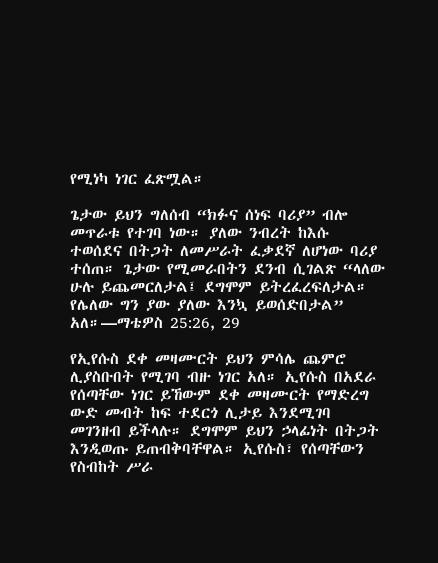የሚነካ ነገር ፈጽሟል።

ጌታው ይህን ግለሰብ “ክፉና ሰነፍ ባሪያ” ብሎ መጥራቱ የተገባ ነው። ያለው ንብረት ከእሱ ተወሰደና በትጋት ለመሥራት ፈቃደኛ ለሆነው ባሪያ ተሰጠ። ጌታው የሚመራበትን ደንብ ሲገልጽ “ላለው ሁሉ ይጨመርለታል፤ ደግሞም ይትረፈረፍለታል። የሌለው ግን ያው ያለው እንኳ ይወሰድበታል” አለ።—ማቴዎስ 25:26, 29

የኢየሱስ ደቀ መዛሙርት ይህን ምሳሌ ጨምሮ ሊያስቡበት የሚገባ ብዙ ነገር አለ። ኢየሱስ በአደራ የሰጣቸው ነገር ይኸውም ደቀ መዛሙርት የማድረግ ውድ መብት ከፍ ተደርጎ ሊታይ እንደሚገባ መገንዘብ ይችላሉ። ደግሞም ይህን ኃላፊነት በትጋት እንዲወጡ ይጠብቅባቸዋል። ኢየሱስ፣ የሰጣቸውን የስብከት ሥራ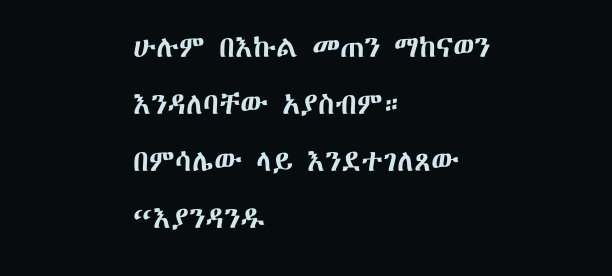ሁሉም በእኩል መጠን ማከናወን እንዳለባቸው አያስብም። በምሳሌው ላይ እንደተገለጸው “እያንዳንዱ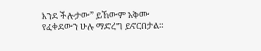እንደ ችሎታው” ይኸውም አቅሙ የፈቀደውን ሁሉ ማድረግ ይኖርበታል።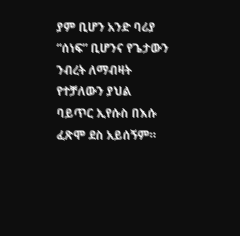ያም ቢሆን አንድ ባሪያ “ሰነፍ” ቢሆንና የጌታውን ንብረት ለማብዛት የተቻለውን ያህል ባይጥር ኢየሱስ በእሱ ፈጽሞ ደስ አይሰኝም።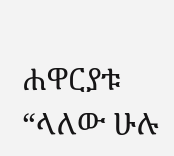ሐዋርያቱ “ላለው ሁሉ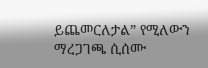ይጨመርለታል” የሚለውን ማረጋገጫ ሲሰሙ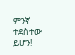ምንኛ ተደስተው ይሆን!